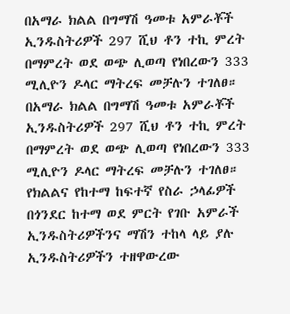በአማራ ክልል በግማሽ ዓመቱ አምራቾች ኢንዱስትሪዎች 297 ሺህ ቶን ተኪ ምረት በማምረት ወደ ወጭ ሊወጣ የነበረውን 333 ሚሊዮን ዶላር ማትረፍ መቻሉን ተገለፀ።
በአማራ ክልል በግማሽ ዓመቱ አምራቾች ኢንዱስትሪዎች 297 ሺህ ቶን ተኪ ምረት በማምረት ወደ ወጭ ሊወጣ የነበረውን 333 ሚሊዮን ዶላር ማትረፍ መቻሉን ተገለፀ።
የክልልና የከተማ ከፍተኛ የስራ ኃላፊዎች በጎንደር ከተማ ወደ ምርት የገቡ አምራች ኢንዱስትሪዎችንና ማሽን ተከላ ላይ ያሉ ኢንዱስትሪዎችን ተዘዋውረው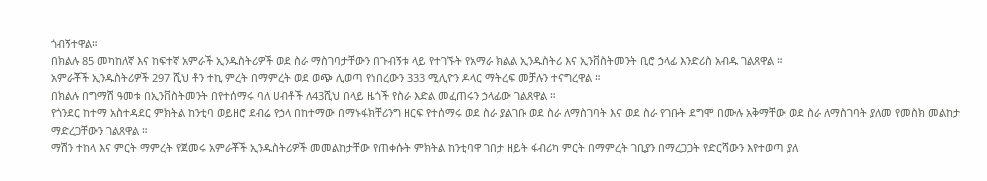ጎብኝተዋል።
በክልሉ 85 መካከለኛ እና ከፍተኛ አምራች ኢንዱስትሪዎች ወደ ስራ ማስገባታቸውን በጉብኝቱ ላይ የተገኙት የአማራ ክልል ኢንዱስትሪ እና ኢንቨስትመንት ቢሮ ኃላፊ እንድሪስ አብዱ ገልጸዋል ።
አምራቾች ኢንዱስትሪዎች 297 ሺህ ቶን ተኪ ምረት በማምረት ወደ ወጭ ሊወጣ የነበረውን 333 ሚሊዮን ዶላር ማትረፍ መቻሉን ተናግረዋል ።
በክልሉ በግማሽ ዓመቱ በኢንቨስትመንት በየተሰማሩ ባለ ሀብቶች ለ43ሺህ በላይ ዜጎች የስራ እድል መፈጠሩን ኃላፊው ገልጸዋል ።
የጎንደር ከተማ አስተዳደር ምክትል ከንቲባ ወይዘሮ ደብሬ የኃላ በከተማው በማኑፋክቸሪንግ ዘርፍ የተሰማሩ ወደ ስራ ያልገቡ ወደ ስራ ለማስገባት እና ወደ ስራ የገቡት ደግሞ በሙሉ አቅማቸው ወደ ስራ ለማስገባት ያለመ የመስክ መልከታ ማድረጋቸውን ገልጸዋል ።
ማሽን ተከላ እና ምርት ማምረት የጀመሩ አምራቾች ኢንዱስትሪዎች መመልከታቸው የጠቀሱት ምክትል ከንቲባዋ ገበታ ዘይት ፋብሪካ ምርት በማምረት ገቢያን በማረጋጋት የድርሻውን እየተወጣ ያለ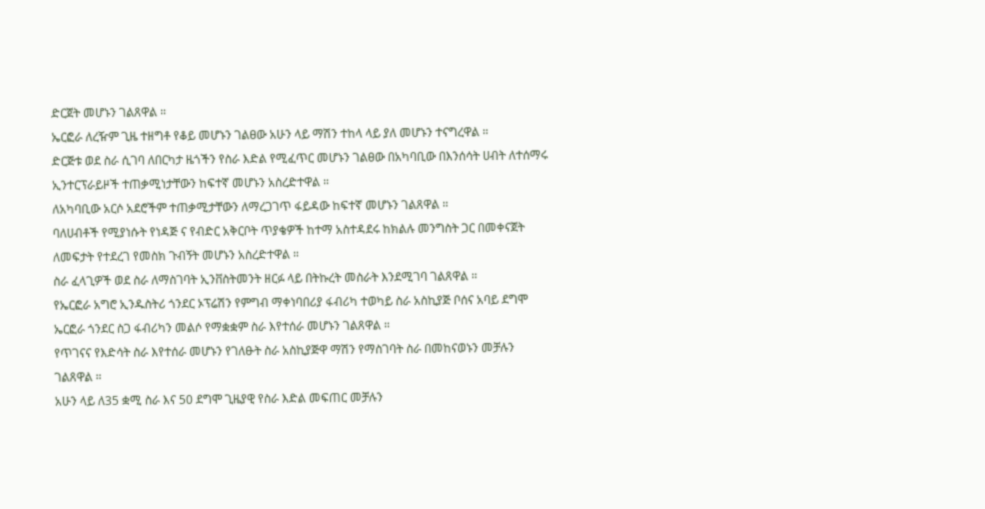ድርጀት መሆኑን ገልጸዋል ።
ኤርፎራ ለረዥም ጊዜ ተዘግቶ የቆይ መሆኑን ገልፀው አሁን ላይ ማሽን ተከላ ላይ ያለ መሆኑን ተናግረዋል ።
ድርጅቱ ወደ ስራ ሲገባ ለበርካታ ዜጎችን የስራ እድል የሚፈጥር መሆኑን ገልፀው በአካባቢው በእንሰሳት ሀብት ለተሰማሩ ኢንተርፕራይዞች ተጠቃሚነታቸውን ከፍተኛ መሆኑን አስረድተዋል ።
ለአካባቢው አርሶ አደሮችም ተጠቃሚታቸውን ለማረጋገጥ ፋይዳው ከፍተኛ መሆኑን ገልጸዋል ።
ባለሀብቶች የሚያነሱት የነዳጅ ና የብድር አቅርቦት ጥያቄዎች ከተማ አስተዳደሩ ከክልሉ መንግስት ጋር በመቀናጀት ለመፍታት የተደረገ የመስክ ጉብኝት መሆኑን አስረድተዋል ።
ስራ ፈላጊዎች ወደ ስራ ለማስገባት ኢንቨስትመንት ዘርፉ ላይ በትኩረት መስራት እንደሚገባ ገልጸዋል ።
የኤርፎራ አግሮ ኢንዱስትሪ ጎንደር ኦፕሬሽን የምግብ ማቀነባበሪያ ፋብሪካ ተወካይ ስራ አስኪያጅ ቦሰና አባይ ደግሞ ኤርፎራ ጎንደር ስጋ ፋብሪካን መልሶ የማቋቋም ስራ እየተሰራ መሆኑን ገልጸዋል ።
የጥገናና የእድሳት ስራ እየተሰራ መሆኑን የገለፁት ስራ አስኪያጅዋ ማሽን የማስገባት ስራ በመከናወኑን መቻሉን ገልጸዋል ።
አሁን ላይ ለ35 ቋሚ ስራ እና 50 ደግሞ ጊዜያዊ የስራ እድል መፍጠር መቻሉን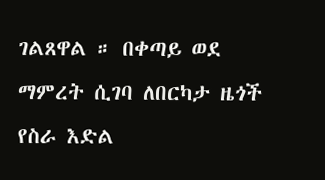ገልጸዋል ። በቀጣይ ወደ ማምረት ሲገባ ለበርካታ ዜጎች የስራ እድል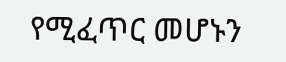የሚፈጥር መሆኑን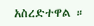አስረድተዋል ።